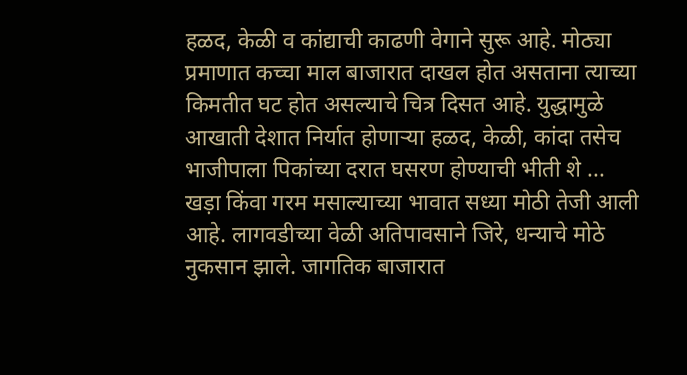हळद, केळी व कांद्याची काढणी वेगाने सुरू आहे. मोठ्या प्रमाणात कच्चा माल बाजारात दाखल होत असताना त्याच्या किमतीत घट होत असल्याचे चित्र दिसत आहे. युद्धामुळे आखाती देशात निर्यात होणाऱ्या हळद, केळी, कांदा तसेच भाजीपाला पिकांच्या दरात घसरण होण्याची भीती शे ...
खड़ा किंवा गरम मसाल्याच्या भावात सध्या मोठी तेजी आली आहे. लागवडीच्या वेळी अतिपावसाने जिरे, धन्याचे मोठे नुकसान झाले. जागतिक बाजारात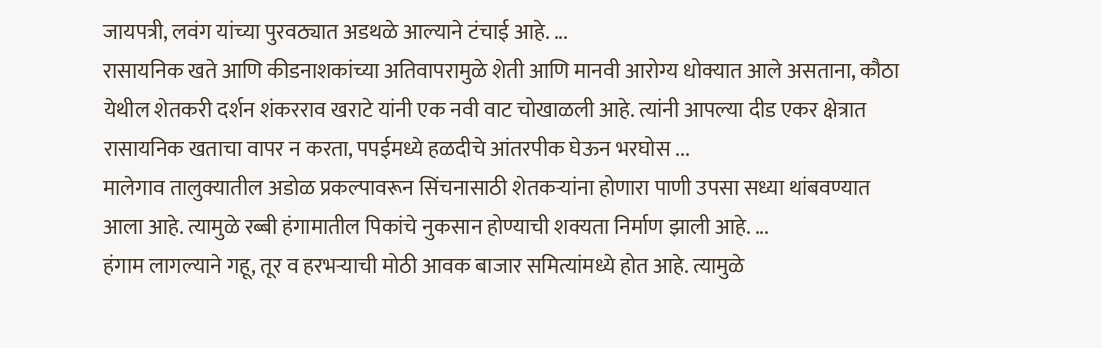जायपत्री, लवंग यांच्या पुरवठ्यात अडथळे आल्याने टंचाई आहे. ...
रासायनिक खते आणि कीडनाशकांच्या अतिवापरामुळे शेती आणि मानवी आरोग्य धोक्यात आले असताना, कौठा येथील शेतकरी दर्शन शंकरराव खराटे यांनी एक नवी वाट चोखाळली आहे. त्यांनी आपल्या दीड एकर क्षेत्रात रासायनिक खताचा वापर न करता, पपईमध्ये हळदीचे आंतरपीक घेऊन भरघोस ...
मालेगाव तालुक्यातील अडोळ प्रकल्पावरून सिंचनासाठी शेतकऱ्यांना होणारा पाणी उपसा सध्या थांबवण्यात आला आहे. त्यामुळे रब्बी हंगामातील पिकांचे नुकसान होण्याची शक्यता निर्माण झाली आहे. ...
हंगाम लागल्याने गहू, तूर व हरभऱ्याची मोठी आवक बाजार समित्यांमध्ये होत आहे. त्यामुळे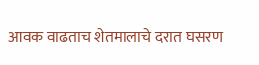आवक वाढताच शेतमालाचे दरात घसरण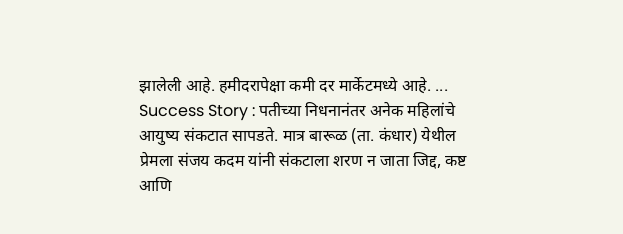झालेली आहे. हमीदरापेक्षा कमी दर मार्केटमध्ये आहे. ...
Success Story : पतीच्या निधनानंतर अनेक महिलांचे आयुष्य संकटात सापडते. मात्र बारूळ (ता. कंधार) येथील प्रेमला संजय कदम यांनी संकटाला शरण न जाता जिद्द, कष्ट आणि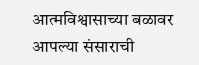आत्मविश्वासाच्या बळावर आपल्या संसाराची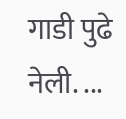गाडी पुढे नेली. ...